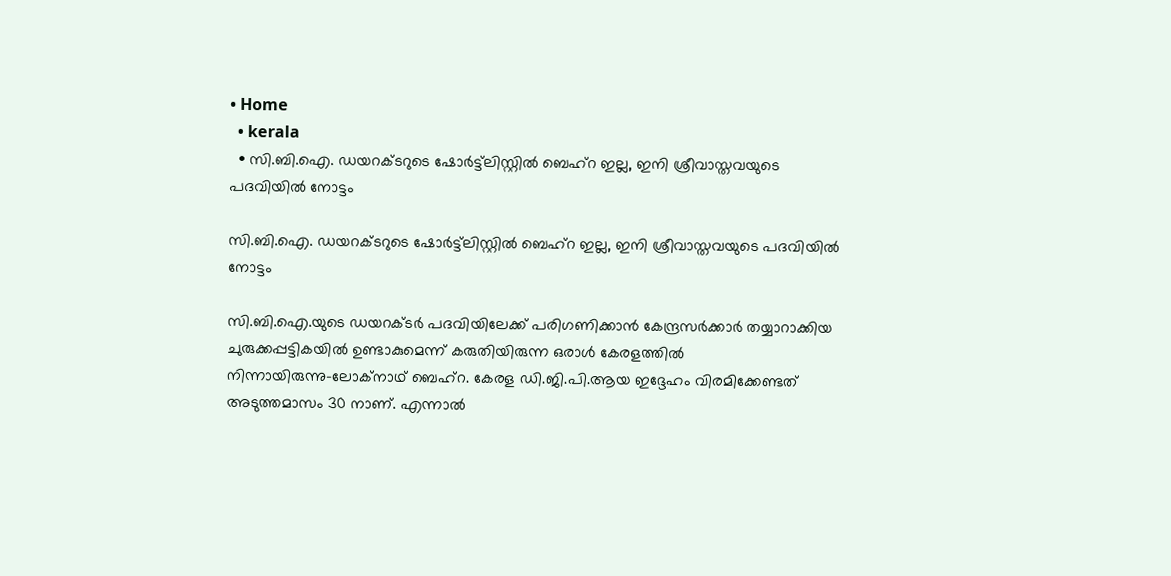• Home
  • kerala
  • സി.ബി.ഐ. ഡയറക്ടറുടെ ഷോര്‍ട്ട്‌ലിസ്റ്റില്‍ ബെഹ്‌റ ഇല്ല, ഇനി ശ്രീവാസ്തവയുടെ പദവിയില്‍ നോട്ടം

സി.ബി.ഐ. ഡയറക്ടറുടെ ഷോര്‍ട്ട്‌ലിസ്റ്റില്‍ ബെഹ്‌റ ഇല്ല, ഇനി ശ്രീവാസ്തവയുടെ പദവിയില്‍ നോട്ടം

സി.ബി.ഐ.യുടെ ഡയറക്ടര്‍ പദവിയിലേക്ക് പരിഗണിക്കാന്‍ കേന്ദ്രസര്‍ക്കാര്‍ തയ്യാറാക്കിയ ചുരുക്കപ്പട്ടികയില്‍ ഉണ്ടാകുമെന്ന് കരുതിയിരുന്ന ഒരാള്‍ കേരളത്തില്‍ നിന്നായിരുന്നു–ലോക്‌നാഥ് ബെഹ്‌റ. കേരള ഡി.ജി.പി.ആയ ഇദ്ദേഹം വിരമിക്കേണ്ടത് അടുത്തമാസം 30 നാണ്. എന്നാല്‍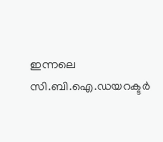ഇന്നലെ സി.ബി.ഐ.ഡയറക്ടര്‍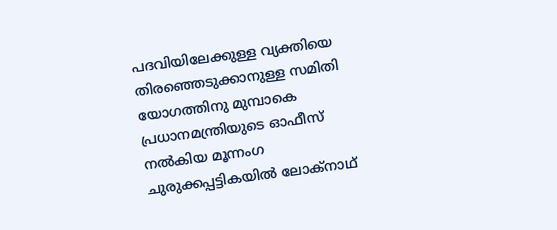പദവിയിലേക്കുള്ള വ്യക്തിയെ തിരഞ്ഞെടുക്കാനുള്ള സമിതി യോഗത്തിനു മുമ്പാകെ പ്രധാനമന്ത്രിയുടെ ഓഫീസ് നല്‍കിയ മൂന്നംഗ ചുരുക്കപ്പട്ടികയില്‍ ലോക്‌നാഥ്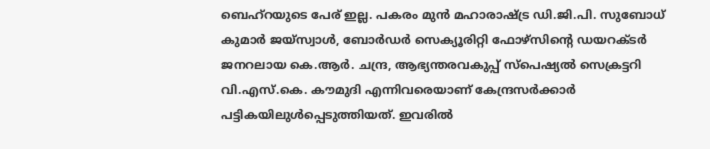ബെഹ്‌റയുടെ പേര് ഇല്ല. പകരം മുന്‍ മഹാരാഷ്ട്ര ഡി.ജി.പി. സുബോധ് കുമാര്‍ ജയ്‌സ്വാള്‍, ബോര്‍ഡര്‍ സെക്യൂരിറ്റി ഫോഴ്‌സിന്റെ ഡയറക്ടര്‍ ജനറലായ കെ.ആര്‍. ചന്ദ്ര, ആഭ്യന്തരവകുപ്പ് സ്‌പെഷ്യല്‍ സെക്രട്ടറി വി.എസ്.കെ. കൗമുദി എന്നിവരെയാണ് കേന്ദ്രസര്‍ക്കാര്‍ പട്ടികയിലുള്‍പ്പെടുത്തിയത്. ഇവരില്‍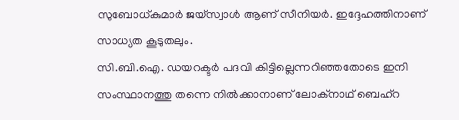സുബോധ്കുമാര്‍ ജയ്‌സ്വാള്‍ ആണ് സീനിയര്‍. ഇദ്ദേഹത്തിനാണ് സാധ്യത കൂടുതലും.
സി.ബി.ഐ. ഡയറക്ടര്‍ പദവി കിട്ടില്ലെന്നറിഞ്ഞതോടെ ഇനി സംസ്ഥാനത്തു തന്നെ നില്‍ക്കാനാണ് ലോക്‌നാഥ് ബെഹ്‌റ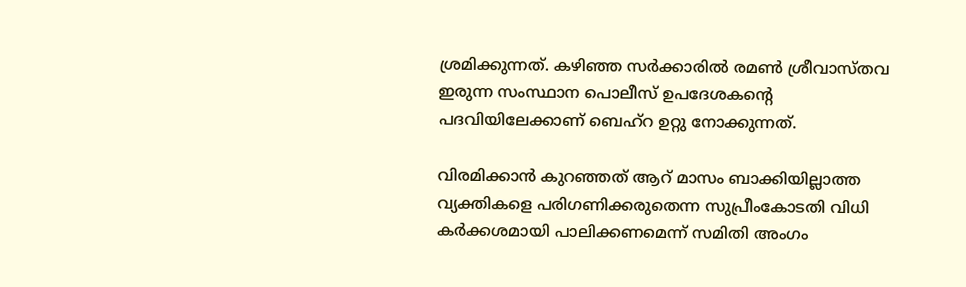ശ്രമിക്കുന്നത്. കഴിഞ്ഞ സര്‍ക്കാരില്‍ രമണ്‍ ശ്രീവാസ്തവ ഇരുന്ന സംസ്ഥാന പൊലീസ് ഉപദേശകന്റെ പദവിയിലേക്കാണ് ബെഹ്‌റ ഉറ്റു നോക്കുന്നത്.

വിരമിക്കാന്‍ കുറഞ്ഞത് ആറ് മാസം ബാക്കിയില്ലാത്ത വ്യക്തികളെ പരിഗണിക്കരുതെന്ന സുപ്രീംകോടതി വിധി കര്‍ക്കശമായി പാലിക്കണമെന്ന് സമിതി അംഗം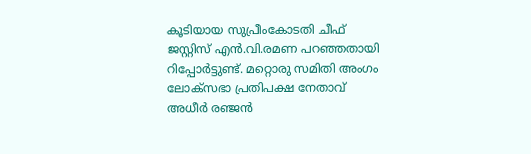കൂടിയായ സുപ്രീംകോടതി ചീഫ് ജസ്റ്റിസ് എന്‍.വി.രമണ പറഞ്ഞതായി റിപ്പോര്‍ട്ടുണ്ട്. മറ്റൊരു സമിതി അംഗം ലോക്‌സഭാ പ്രതിപക്ഷ നേതാവ് അധീര്‍ രഞ്ജന്‍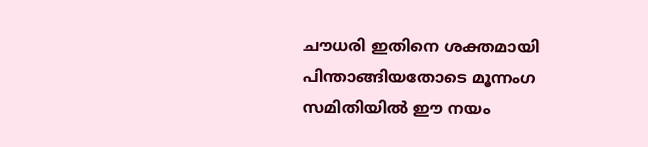ചൗധരി ഇതിനെ ശക്തമായി പിന്താങ്ങിയതോടെ മൂന്നംഗ സമിതിയില്‍ ഈ നയം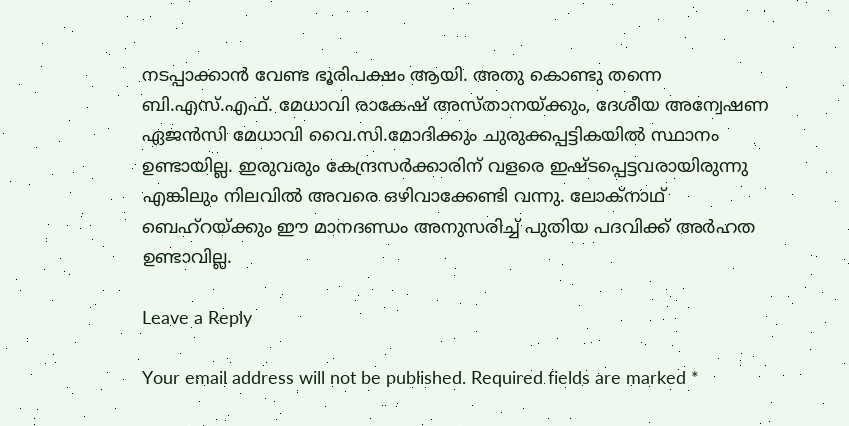നടപ്പാക്കാന്‍ വേണ്ട ഭൂരിപക്ഷം ആയി. അതു കൊണ്ടു തന്നെ ബി.എസ്.എഫ്. മേധാവി രാകേഷ് അസ്താനയ്ക്കും, ദേശീയ അന്വേഷണ ഏജന്‍സി മേധാവി വൈ.സി.മോദിക്കും ചുരുക്കപ്പട്ടികയില്‍ സ്ഥാനം ഉണ്ടായില്ല. ഇരുവരും കേന്ദ്രസര്‍ക്കാരിന് വളരെ ഇഷ്ടപ്പെട്ടവരായിരുന്നു എങ്കിലും നിലവില്‍ അവരെ ഒഴിവാക്കേണ്ടി വന്നു. ലോക്‌നാഥ് ബെഹ്‌റയ്ക്കും ഈ മാനദണ്ഡം അനുസരിച്ച് പുതിയ പദവിക്ക് അര്‍ഹത ഉണ്ടാവില്ല.

Leave a Reply

Your email address will not be published. Required fields are marked *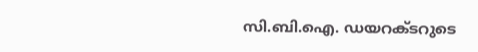സി.ബി.ഐ. ഡയറക്ടറുടെ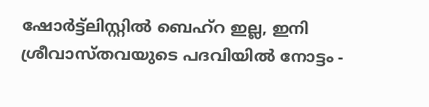ഷോര്‍ട്ട്‌ലിസ്റ്റില്‍ ബെഹ്‌റ ഇല്ല, ഇനി ശ്രീവാസ്തവയുടെ പദവിയില്‍ നോട്ടം -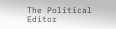The Political Editor